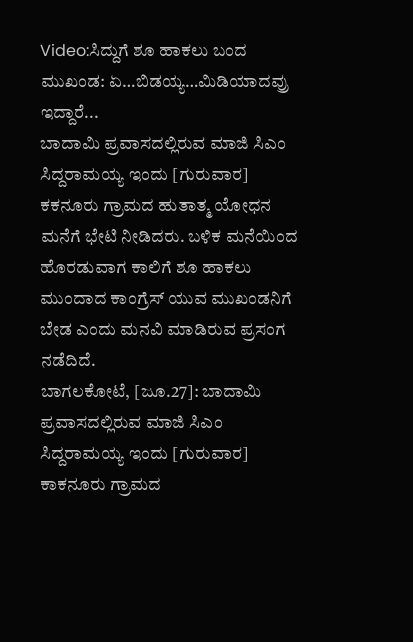Video:ಸಿದ್ದುಗೆ ಶೂ ಹಾಕಲು ಬಂದ ಮುಖಂಡ: ಏ…ಬಿಡಯ್ಯ…ಮಿಡಿಯಾದವ್ರು ಇದ್ದಾರೆ...
ಬಾದಾಮಿ ಪ್ರವಾಸದಲ್ಲಿರುವ ಮಾಜಿ ಸಿಎಂ ಸಿದ್ದರಾಮಯ್ಯ ಇಂದು [ಗುರುವಾರ] ಕಕನೂರು ಗ್ರಾಮದ ಹುತಾತ್ಮ ಯೋಧನ ಮನೆಗೆ ಭೇಟಿ ನೀಡಿದರು. ಬಳಿಕ ಮನೆಯಿಂದ ಹೊರಡುವಾಗ ಕಾಲಿಗೆ ಶೂ ಹಾಕಲು ಮುಂದಾದ ಕಾಂಗ್ರೆಸ್ ಯುವ ಮುಖಂಡನಿಗೆ ಬೇಡ ಎಂದು ಮನವಿ ಮಾಡಿರುವ ಪ್ರಸಂಗ ನಡೆದಿದೆ.
ಬಾಗಲಕೋಟೆ, [ಜೂ.27]: ಬಾದಾಮಿ ಪ್ರವಾಸದಲ್ಲಿರುವ ಮಾಜಿ ಸಿಎಂ ಸಿದ್ದರಾಮಯ್ಯ ಇಂದು [ಗುರುವಾರ] ಕಾಕನೂರು ಗ್ರಾಮದ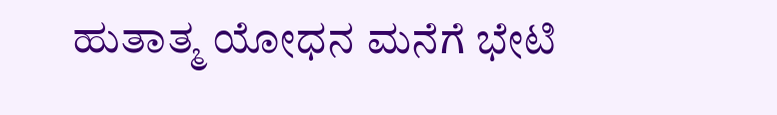ಹುತಾತ್ಮ ಯೋಧನ ಮನೆಗೆ ಭೇಟಿ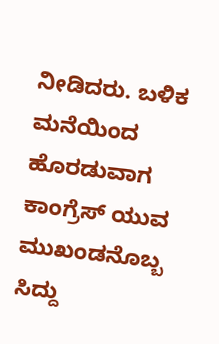ನೀಡಿದರು. ಬಳಿಕ ಮನೆಯಿಂದ ಹೊರಡುವಾಗ ಕಾಂಗ್ರೆಸ್ ಯುವ ಮುಖಂಡನೊಬ್ಬ ಸಿದ್ದು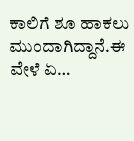ಕಾಲಿಗೆ ಶೂ ಹಾಕಲು ಮುಂದಾಗಿದ್ದಾನೆ.ಈ ವೇಳೆ ಏ…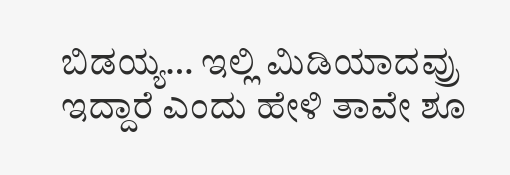ಬಿಡಯ್ಯ… ಇಲ್ಲಿ ಮಿಡಿಯಾದವ್ರು ಇದ್ದಾರೆ ಎಂದು ಹೇಳಿ ತಾವೇ ಶೂ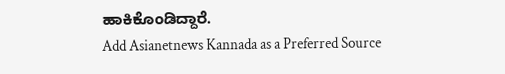ಹಾಕಿಕೊಂಡಿದ್ದಾರೆ.
Add Asianetnews Kannada as a Preferred Source